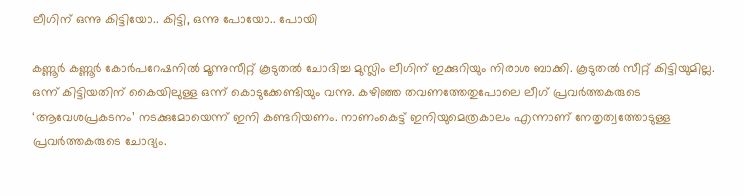ലീഗിന് ഒന്നു കിട്ടിയോ.. കിട്ടി, ഒന്നു പോയോ.. പോയി

കണ്ണൂർ കണ്ണൂർ കോർപറേഷനിൽ മൂന്നുസീറ്റ് കൂടുതൽ ചോദിച്ച മുസ്ലിം ലീഗിന് ഇക്കുറിയും നിരാശ ബാക്കി. കൂടുതൽ സീറ്റ് കിട്ടിയുമില്ല. ഒന്ന് കിട്ടിയതിന് കൈയിലുള്ള ഒന്ന് കൊടുക്കേണ്ടിയും വന്നു. കഴിഞ്ഞ തവണത്തേതുപോലെ ലീഗ് പ്രവർത്തകരുടെ ‘ആവേശപ്രകടനം’ നടക്കുമോയെന്ന് ഇനി കണ്ടറിയണം. നാണംകെട്ട് ഇനിയുമെത്രകാലം എന്നാണ് നേതൃത്വത്തോടുള്ള പ്രവർത്തകരുടെ ചോദ്യം.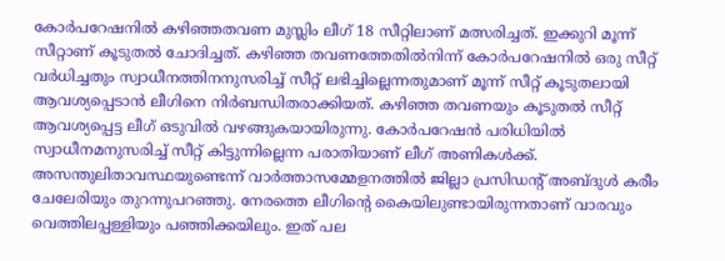കോർപറേഷനിൽ കഴിഞ്ഞതവണ മുസ്ലിം ലീഗ് 18 സീറ്റിലാണ് മത്സരിച്ചത്. ഇക്കുറി മൂന്ന് സീറ്റാണ് കൂടുതൽ ചോദിച്ചത്. കഴിഞ്ഞ തവണത്തേതിൽനിന്ന് കോർപറേഷനിൽ ഒരു സീറ്റ് വർധിച്ചതും സ്വാധീനത്തിനനുസരിച്ച് സീറ്റ് ലഭിച്ചില്ലെന്നതുമാണ് മൂന്ന് സീറ്റ് കൂടുതലായി ആവശ്യപ്പെടാൻ ലീഗിനെ നിർബന്ധിതരാക്കിയത്. കഴിഞ്ഞ തവണയും കൂടുതൽ സീറ്റ് ആവശ്യപ്പെട്ട ലീഗ് ഒടുവിൽ വഴങ്ങുകയായിരുന്നു. കോർപറേഷൻ പരിധിയിൽ സ്വാധീനമനുസരിച്ച് സീറ്റ് കിട്ടുന്നില്ലെന്ന പരാതിയാണ് ലീഗ് അണികൾക്ക്. അസന്തുലിതാവസ്ഥയുണ്ടെന്ന് വാർത്താസമ്മേളനത്തിൽ ജില്ലാ പ്രസിഡന്റ് അബ്ദുൾ കരീം ചേലേരിയും തുറന്നുപറഞ്ഞു. നേരത്തെ ലീഗിന്റെ കൈയിലുണ്ടായിരുന്നതാണ് വാരവും വെത്തിലപ്പള്ളിയും പഞ്ഞിക്കയിലും. ഇത് പല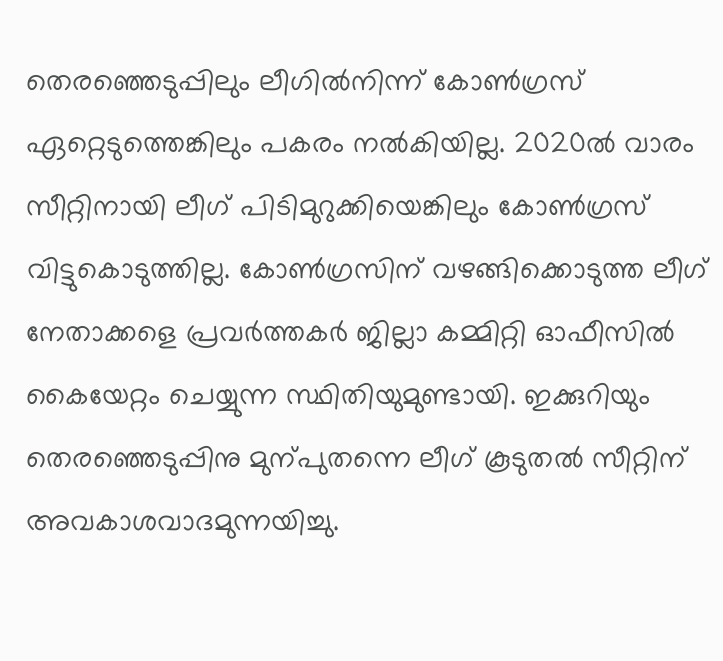തെരഞ്ഞെടുപ്പിലും ലീഗിൽനിന്ന് കോൺഗ്രസ് ഏറ്റെടുത്തെങ്കിലും പകരം നൽകിയില്ല. 2020ൽ വാരം സീറ്റിനായി ലീഗ് പിടിമുറുക്കിയെങ്കിലും കോൺഗ്രസ് വിട്ടുകൊടുത്തില്ല. കോൺഗ്രസിന് വഴങ്ങിക്കൊടുത്ത ലീഗ് നേതാക്കളെ പ്രവർത്തകർ ജില്ലാ കമ്മിറ്റി ഓഫീസിൽ കൈയേറ്റം ചെയ്യുന്ന സ്ഥിതിയുമുണ്ടായി. ഇക്കുറിയും തെരഞ്ഞെടുപ്പിനു മുന്പുതന്നെ ലീഗ് കൂടുതൽ സീറ്റിന് അവകാശവാദമുന്നയിച്ചു.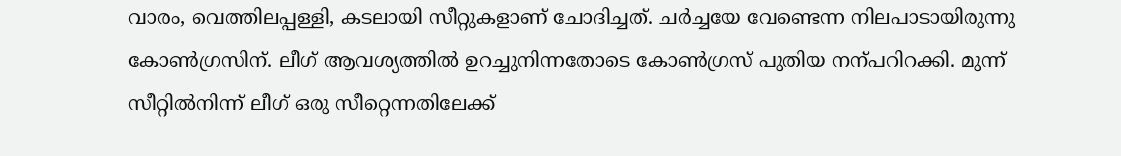വാരം, വെത്തിലപ്പള്ളി, കടലായി സീറ്റുകളാണ് ചോദിച്ചത്. ചർച്ചയേ വേണ്ടെന്ന നിലപാടായിരുന്നു കോൺഗ്രസിന്. ലീഗ് ആവശ്യത്തിൽ ഉറച്ചുനിന്നതോടെ കോൺഗ്രസ് പുതിയ നന്പറിറക്കി. മുന്ന് സീറ്റിൽനിന്ന് ലീഗ് ഒരു സീറ്റെന്നതിലേക്ക്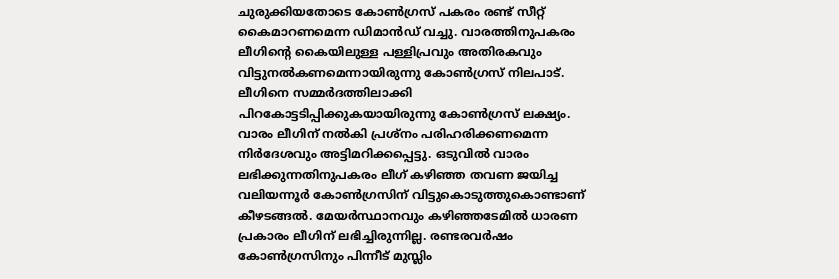ചുരുക്കിയതോടെ കോൺഗ്രസ് പകരം രണ്ട് സീറ്റ് കൈമാറണമെന്ന ഡിമാൻഡ് വച്ചു. വാരത്തിനുപകരം ലീഗിന്റെ കൈയിലുള്ള പള്ളിപ്രവും അതിരകവും വിട്ടുനൽകണമെന്നായിരുന്നു കോൺഗ്രസ് നിലപാട്. ലീഗിനെ സമ്മർദത്തിലാക്കി പിറകോട്ടടിപ്പിക്കുകയായിരുന്നു കോൺഗ്രസ് ലക്ഷ്യം. വാരം ലീഗിന് നൽകി പ്രശ്നം പരിഹരിക്കണമെന്ന നിർദേശവും അട്ടിമറിക്കപ്പെട്ടു. ഒടുവിൽ വാരം ലഭിക്കുന്നതിനുപകരം ലീഗ് കഴിഞ്ഞ തവണ ജയിച്ച വലിയന്നൂർ കോൺഗ്രസിന് വിട്ടുകൊടുത്തുകൊണ്ടാണ് കീഴടങ്ങൽ. മേയർസ്ഥാനവും കഴിഞ്ഞടേമിൽ ധാരണ പ്രകാരം ലീഗിന് ലഭിച്ചിരുന്നില്ല. രണ്ടരവർഷം കോൺഗ്രസിനും പിന്നീട് മുസ്ലിം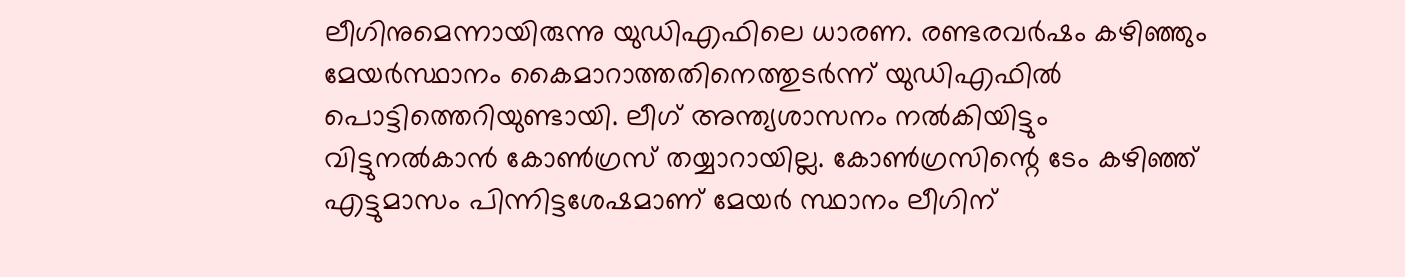ലീഗിനുമെന്നായിരുന്നു യുഡിഎഫിലെ ധാരണ. രണ്ടരവർഷം കഴിഞ്ഞും മേയർസ്ഥാനം കൈമാറാത്തതിനെത്തുടർന്ന് യുഡിഎഫിൽ പൊട്ടിത്തെറിയുണ്ടായി. ലീഗ് അന്ത്യശാസനം നൽകിയിട്ടും വിട്ടുനൽകാൻ കോൺഗ്രസ് തയ്യാറായില്ല. കോൺഗ്രസിന്റെ ടേം കഴിഞ്ഞ് എട്ടുമാസം പിന്നിട്ടശേഷമാണ് മേയർ സ്ഥാനം ലീഗിന്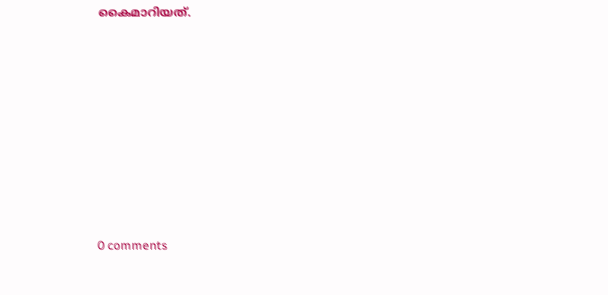കൈമാറിയത്.










0 comments